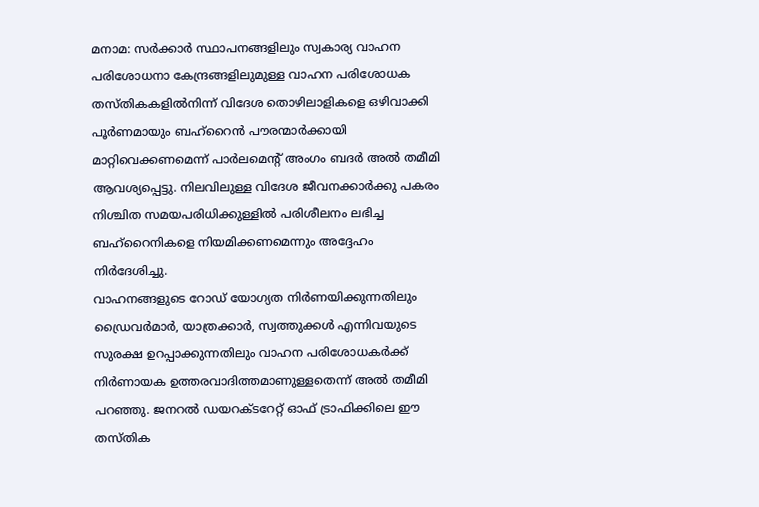മനാമ: സർക്കാർ സ്ഥാപനങ്ങളിലും സ്വകാര്യ വാഹന പരിശോധനാ കേന്ദ്രങ്ങളിലുമുള്ള വാഹന പരിശോധക തസ്തികകളിൽനിന്ന് വിദേശ തൊഴിലാളികളെ ഒഴിവാക്കി പൂർണമായും ബഹ്റൈൻ പൗരന്മാർക്കായി മാറ്റിവെക്കണമെന്ന് പാർലമെന്റ് അംഗം ബദർ അൽ തമീമി ആവശ്യപ്പെട്ടു. നിലവിലുള്ള വിദേശ ജീവനക്കാർക്കു പകരം നിശ്ചിത സമയപരിധിക്കുള്ളിൽ പരിശീലനം ലഭിച്ച ബഹ്റൈനികളെ നിയമിക്കണമെന്നും അദ്ദേഹം നിർദേശിച്ചു.
വാഹനങ്ങളുടെ റോഡ് യോഗ്യത നിർണയിക്കുന്നതിലും ഡ്രൈവർമാർ, യാത്രക്കാർ, സ്വത്തുക്കൾ എന്നിവയുടെ സുരക്ഷ ഉറപ്പാക്കുന്നതിലും വാഹന പരിശോധകർക്ക് നിർണായക ഉത്തരവാദിത്തമാണുള്ളതെന്ന് അൽ തമീമി പറഞ്ഞു. ജനറൽ ഡയറക്ടറേറ്റ് ഓഫ് ട്രാഫിക്കിലെ ഈ തസ്തിക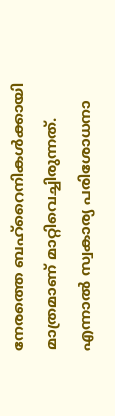നേരത്തെ ബഹ്റൈനികൾക്കായി മാത്രമാണ് മാറ്റിവെച്ചിരുന്നത്. എന്നാൽ സ്വകാര്യ പരിശോധനാ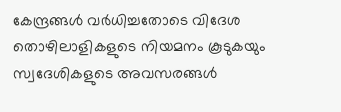കേന്ദ്രങ്ങൾ വർധിച്ചതോടെ വിദേശ തൊഴിലാളികളുടെ നിയമനം കൂടുകയും സ്വദേശികളുടെ അവസരങ്ങൾ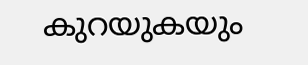കുറയുകയും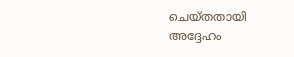ചെയ്തതായി അദ്ദേഹം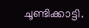ചൂണ്ടിക്കാട്ടി.